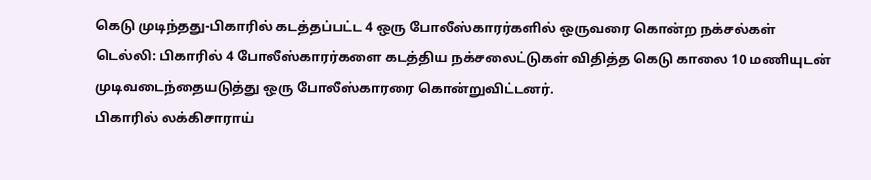கெடு முடிந்தது-பிகாரில் கடத்தப்பட்ட 4 ஒரு போலீஸ்காரர்களில் ஒருவரை கொன்ற நக்சல்கள்
டெல்லி: பிகாரில் 4 போலீஸ்காரர்களை கடத்திய நக்சலைட்டுகள் விதித்த கெடு காலை 10 மணியுடன் முடிவடைந்தையடுத்து ஒரு போலீஸ்காரரை கொன்றுவிட்டனர்.
பிகாரில் லக்கிசாராய்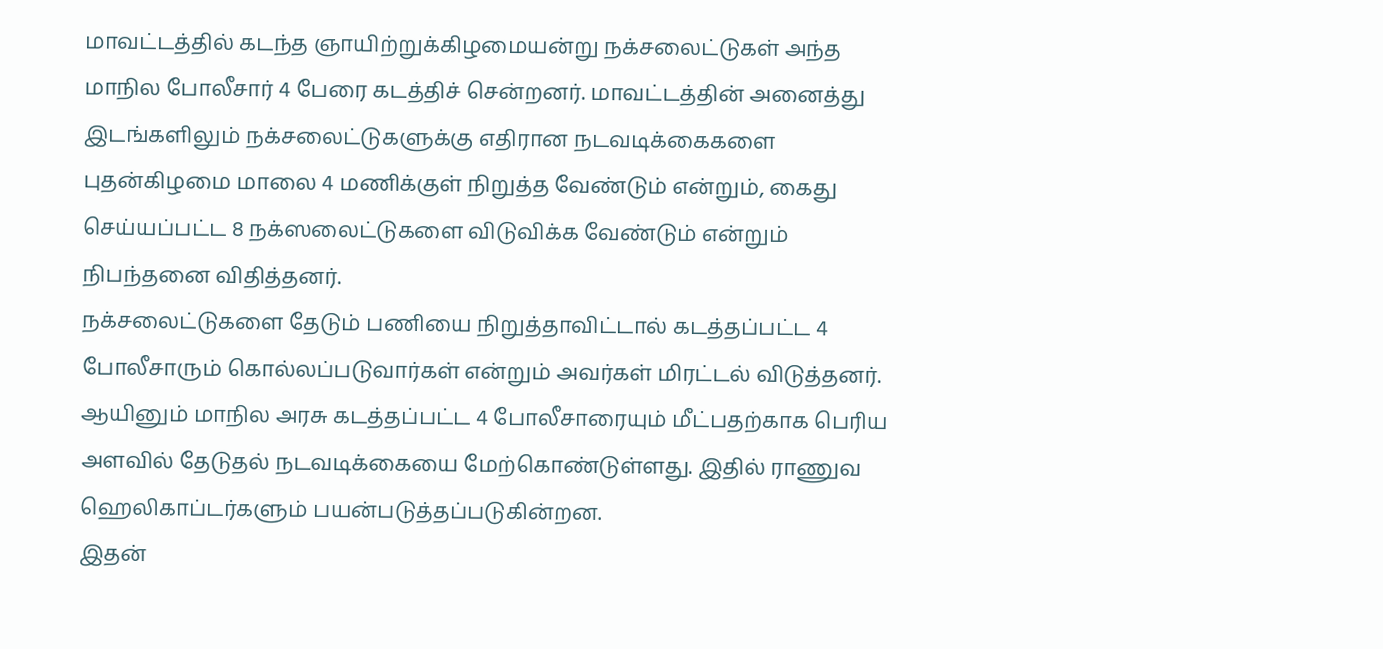மாவட்டத்தில் கடந்த ஞாயிற்றுக்கிழமையன்று நக்சலைட்டுகள் அந்த மாநில போலீசார் 4 பேரை கடத்திச் சென்றனர். மாவட்டத்தின் அனைத்து இடங்களிலும் நக்சலைட்டுகளுக்கு எதிரான நடவடிக்கைகளை புதன்கிழமை மாலை 4 மணிக்குள் நிறுத்த வேண்டும் என்றும், கைது செய்யப்பட்ட 8 நக்ஸலைட்டுகளை விடுவிக்க வேண்டும் என்றும் நிபந்தனை விதித்தனர்.
நக்சலைட்டுகளை தேடும் பணியை நிறுத்தாவிட்டால் கடத்தப்பட்ட 4 போலீசாரும் கொல்லப்படுவார்கள் என்றும் அவர்கள் மிரட்டல் விடுத்தனர்.
ஆயினும் மாநில அரசு கடத்தப்பட்ட 4 போலீசாரையும் மீட்பதற்காக பெரிய அளவில் தேடுதல் நடவடிக்கையை மேற்கொண்டுள்ளது. இதில் ராணுவ ஹெலிகாப்டர்களும் பயன்படுத்தப்படுகின்றன.
இதன்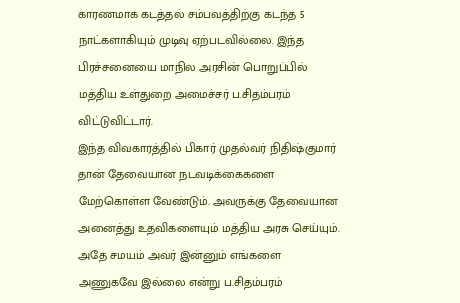காரணமாக கடத்தல் சம்பவத்திற்கு கடந்த 5 நாட்களாகியும் முடிவு ஏற்படவில்லை. இந்த பிரச்சனையை மாநில அரசின் பொறுப்பில் மத்திய உள்துறை அமைச்சர் ப.சிதம்பரம் விட்டுவிட்டார்.
இந்த விவகாரத்தில் பிகார் முதல்வர் நிதிஷ்குமார் தான் தேவையான நடவடிக்கைகளை மேற்கொள்ள வேண்டும். அவருக்கு தேவையான அனைத்து உதவிகளையும் மத்திய அரசு செய்யும். அதே சமயம் அவர் இன்னும் எங்களை அணுகவே இல்லை என்று ப.சிதம்பரம்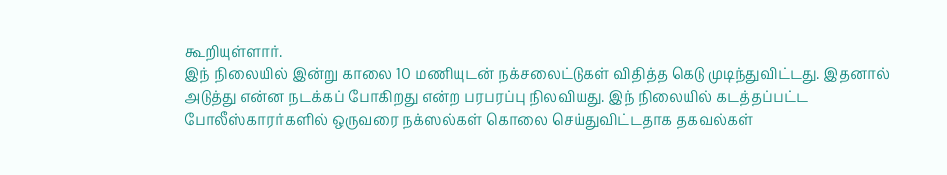கூறியுள்ளார்.
இந் நிலையில் இன்று காலை 10 மணியுடன் நக்சலைட்டுகள் விதித்த கெடு முடிந்துவிட்டது. இதனால் அடுத்து என்ன நடக்கப் போகிறது என்ற பரபரப்பு நிலவியது. இந் நிலையில் கடத்தப்பட்ட போலீஸ்காரர்களில் ஒருவரை நக்ஸல்கள் கொலை செய்துவிட்டதாக தகவல்கள்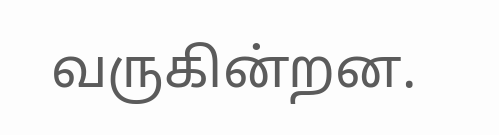வருகின்றன.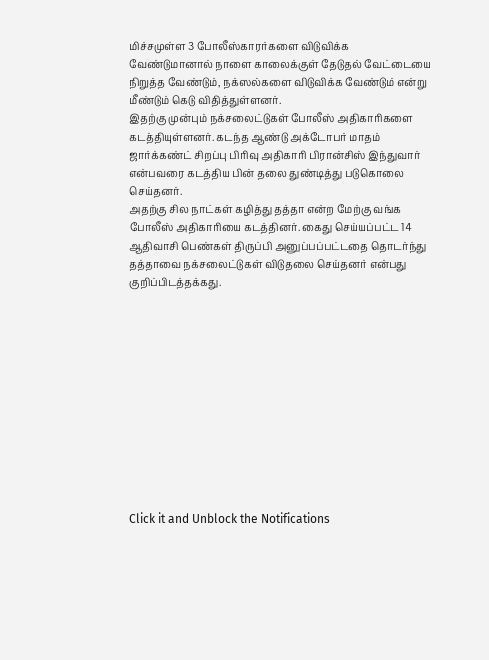மிச்சமுள்ள 3 போலீஸ்காரர்களை விடுவிக்க வேண்டுமானால் நாளை காலைக்குள் தேடுதல் வேட்டையை நிறுத்த வேண்டும், நக்ஸல்களை விடுவிக்க வேண்டும் என்று மீண்டும் கெடு விதித்துள்ளனர்.
இதற்கு முன்பும் நக்சலைட்டுகள் போலீஸ் அதிகாரிகளை கடத்தியுள்ளனர். கடந்த ஆண்டு அக்டோபர் மாதம் ஜார்க்கண்ட் சிறப்பு பிரிவு அதிகாரி பிரான்சிஸ் இந்துவார் என்பவரை கடத்திய பின் தலை துண்டித்து படுகொலை செய்தனர்.
அதற்கு சில நாட்கள் கழித்து தத்தா என்ற மேற்கு வங்க போலீஸ் அதிகாரியை கடத்தினர். கைது செய்யப்பட்ட 14 ஆதிவாசி பெண்கள் திருப்பி அனுப்பப்பட்டதை தொடர்ந்து தத்தாவை நக்சலைட்டுகள் விடுதலை செய்தனர் என்பது குறிப்பிடத்தக்கது.












Click it and Unblock the Notifications